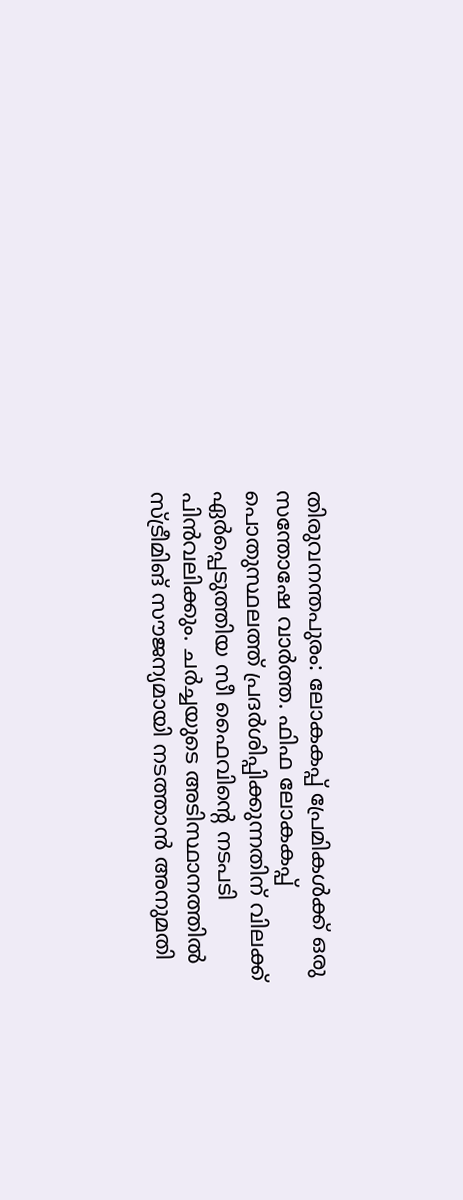തിരുവനന്തപുരം: ലോകകപ്പ് പ്രേമികൾക്ക് ഒരു സന്തോഷേ വാർത്ത. ഫിഫ ലോകകപ്പ് പൊതുസ്ഥലത്ത് പ്രദർശിപ്പിക്കുന്നതിന് വിലക്ക് ഏർപ്പെടുത്തിയ സീ ഫൈവിന്റെ നടപടി പിൻവലിക്കും. ചർച്ചയുടെ അടിസ്ഥാനത്തിൽ സ്ട്രീമിങ് സൗജന്യമായി നടത്താൻ അനുമതി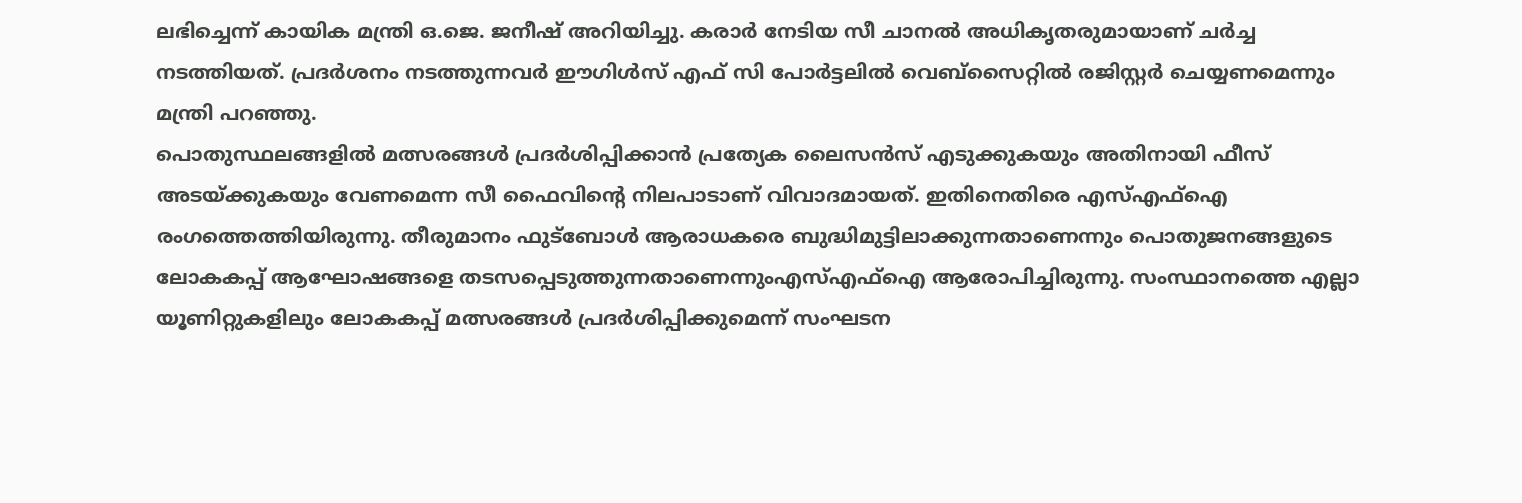ലഭിച്ചെന്ന് കായിക മന്ത്രി ഒ.ജെ. ജനീഷ് അറിയിച്ചു. കരാർ നേടിയ സീ ചാനൽ അധികൃതരുമായാണ് ചർച്ച നടത്തിയത്. പ്രദർശനം നടത്തുന്നവർ ഈഗിൾസ് എഫ് സി പോർട്ടലിൽ വെബ്സൈറ്റിൽ രജിസ്റ്റർ ചെയ്യണമെന്നും മന്ത്രി പറഞ്ഞു.
പൊതുസ്ഥലങ്ങളിൽ മത്സരങ്ങൾ പ്രദർശിപ്പിക്കാൻ പ്രത്യേക ലൈസൻസ് എടുക്കുകയും അതിനായി ഫീസ് അടയ്ക്കുകയും വേണമെന്ന സീ ഫൈവിന്റെ നിലപാടാണ് വിവാദമായത്. ഇതിനെതിരെ എസ്എഫ്ഐ രംഗത്തെത്തിയിരുന്നു. തീരുമാനം ഫുട്ബോൾ ആരാധകരെ ബുദ്ധിമുട്ടിലാക്കുന്നതാണെന്നും പൊതുജനങ്ങളുടെ ലോകകപ്പ് ആഘോഷങ്ങളെ തടസപ്പെടുത്തുന്നതാണെന്നുംഎസ്എഫ്ഐ ആരോപിച്ചിരുന്നു. സംസ്ഥാനത്തെ എല്ലാ യൂണിറ്റുകളിലും ലോകകപ്പ് മത്സരങ്ങൾ പ്രദർശിപ്പിക്കുമെന്ന് സംഘടന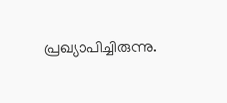പ്രഖ്യാപിച്ചിരുന്നു.